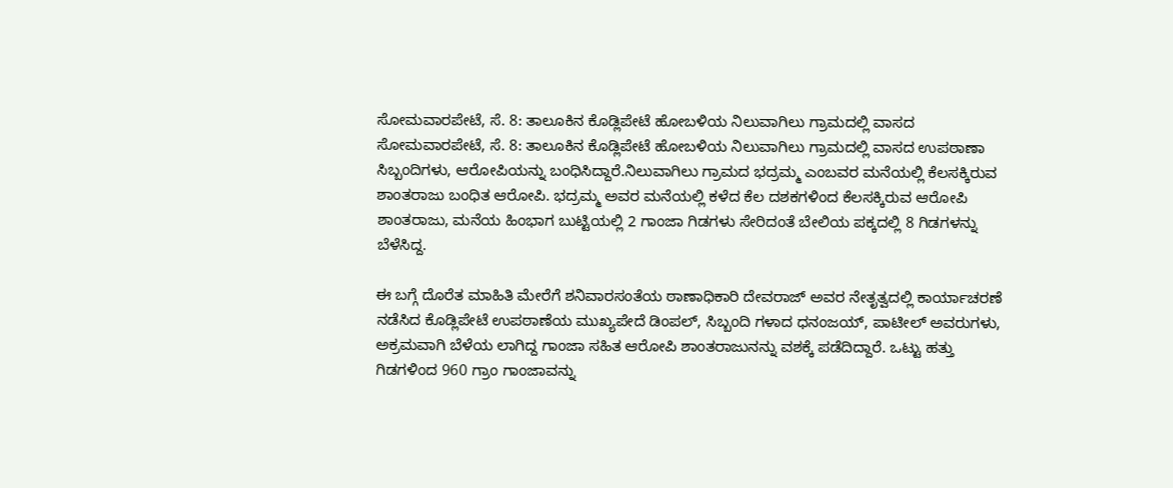ಸೋಮವಾರಪೇಟೆ, ಸೆ. 8: ತಾಲೂಕಿನ ಕೊಡ್ಲಿಪೇಟೆ ಹೋಬಳಿಯ ನಿಲುವಾಗಿಲು ಗ್ರಾಮದಲ್ಲಿ ವಾಸದ ಸೋಮವಾರಪೇಟೆ, ಸೆ. 8: ತಾಲೂಕಿನ ಕೊಡ್ಲಿಪೇಟೆ ಹೋಬಳಿಯ ನಿಲುವಾಗಿಲು ಗ್ರಾಮದಲ್ಲಿ ವಾಸದ ಉಪಠಾಣಾ ಸಿಬ್ಬಂದಿಗಳು, ಆರೋಪಿಯನ್ನು ಬಂಧಿಸಿದ್ದಾರೆ.ನಿಲುವಾಗಿಲು ಗ್ರಾಮದ ಭದ್ರಮ್ಮ ಎಂಬವರ ಮನೆಯಲ್ಲಿ ಕೆಲಸಕ್ಕಿರುವ ಶಾಂತರಾಜು ಬಂಧಿತ ಆರೋಪಿ. ಭದ್ರಮ್ಮ ಅವರ ಮನೆಯಲ್ಲಿ ಕಳೆದ ಕೆಲ ದಶಕಗಳಿಂದ ಕೆಲಸಕ್ಕಿರುವ ಆರೋಪಿ ಶಾಂತರಾಜು, ಮನೆಯ ಹಿಂಭಾಗ ಬುಟ್ಟಿಯಲ್ಲಿ 2 ಗಾಂಜಾ ಗಿಡಗಳು ಸೇರಿದಂತೆ ಬೇಲಿಯ ಪಕ್ಕದಲ್ಲಿ 8 ಗಿಡಗಳನ್ನು ಬೆಳೆಸಿದ್ದ.

ಈ ಬಗ್ಗೆ ದೊರೆತ ಮಾಹಿತಿ ಮೇರೆಗೆ ಶನಿವಾರಸಂತೆಯ ಠಾಣಾಧಿಕಾರಿ ದೇವರಾಜ್ ಅವರ ನೇತೃತ್ವದಲ್ಲಿ ಕಾರ್ಯಾಚರಣೆ ನಡೆಸಿದ ಕೊಡ್ಲಿಪೇಟೆ ಉಪಠಾಣೆಯ ಮುಖ್ಯಪೇದೆ ಡಿಂಪಲ್, ಸಿಬ್ಬಂದಿ ಗಳಾದ ಧನಂಜಯ್, ಪಾಟೀಲ್ ಅವರುಗಳು, ಅಕ್ರಮವಾಗಿ ಬೆಳೆಯ ಲಾಗಿದ್ದ ಗಾಂಜಾ ಸಹಿತ ಆರೋಪಿ ಶಾಂತರಾಜುನನ್ನು ವಶಕ್ಕೆ ಪಡೆದಿದ್ದಾರೆ. ಒಟ್ಟು ಹತ್ತು ಗಿಡಗಳಿಂದ 960 ಗ್ರಾಂ ಗಾಂಜಾವನ್ನು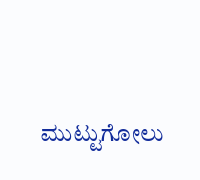ಮುಟ್ಟುಗೋಲು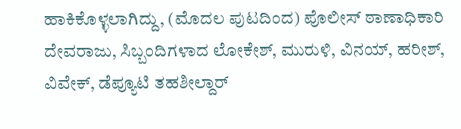ಹಾಕಿಕೊಳ್ಳಲಾಗಿದ್ದು, (ಮೊದಲ ಪುಟದಿಂದ) ಪೊಲೀಸ್ ಠಾಣಾಧಿಕಾರಿ ದೇವರಾಜು, ಸಿಬ್ಬಂದಿಗಳಾದ ಲೋಕೇಶ್, ಮುರುಳಿ, ವಿನಯ್, ಹರೀಶ್, ವಿವೇಕ್, ಡೆಪ್ಯೂಟಿ ತಹಶೀಲ್ದಾರ್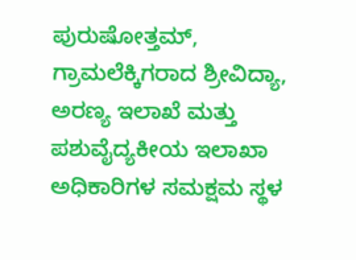ಪುರುಷೋತ್ತಮ್, ಗ್ರಾಮಲೆಕ್ಕಿಗರಾದ ಶ್ರೀವಿದ್ಯಾ, ಅರಣ್ಯ ಇಲಾಖೆ ಮತ್ತು ಪಶುವೈದ್ಯಕೀಯ ಇಲಾಖಾ ಅಧಿಕಾರಿಗಳ ಸಮಕ್ಷಮ ಸ್ಥಳ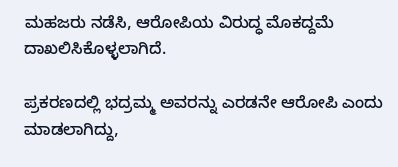ಮಹಜರು ನಡೆಸಿ, ಆರೋಪಿಯ ವಿರುದ್ಧ ಮೊಕದ್ದಮೆ ದಾಖಲಿಸಿಕೊಳ್ಳಲಾಗಿದೆ.

ಪ್ರಕರಣದಲ್ಲಿ ಭದ್ರಮ್ಮ ಅವರನ್ನು ಎರಡನೇ ಆರೋಪಿ ಎಂದು ಮಾಡಲಾಗಿದ್ದು,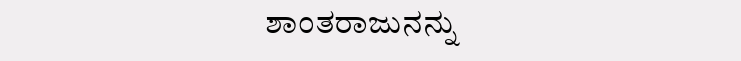ಶಾಂತರಾಜುನನ್ನು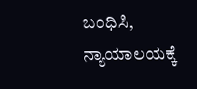ಬಂಧಿಸಿ, ನ್ಯಾಯಾಲಯಕ್ಕೆ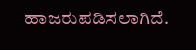ಹಾಜರುಪಡಿಸಲಾಗಿದೆ.